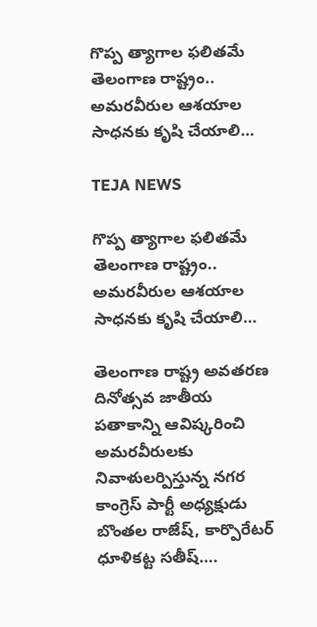గొప్ప త్యాగాల ఫలితమే తెలంగాణ రాష్ట్రం.. అమరవీరుల ఆశయాల సాధనకు కృషి చేయాలి…

TEJA NEWS

గొప్ప త్యాగాల ఫలితమే తెలంగాణ రాష్ట్రం.. అమరవీరుల ఆశయాల సాధనకు కృషి చేయాలి…

తెలంగాణ రాష్ట్ర అవతరణ దినోత్సవ జాతీయ పతాకాన్ని ఆవిష్కరించి అమరవీరులకు నివాళులర్పిస్తున్న నగర కాంగ్రెస్ పార్టీ అధ్యక్షుడు బొంతల రాజేష్, కార్పొరేటర్ ధూళికట్ట సతీష్….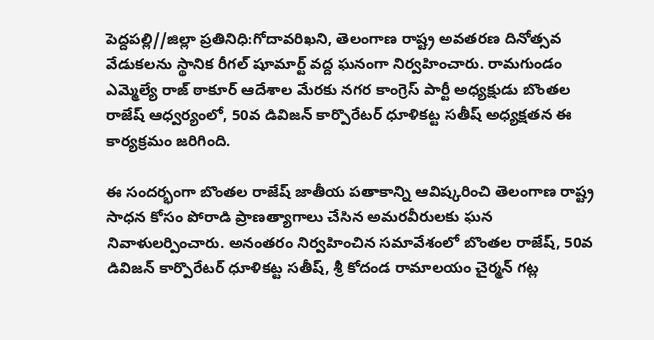పెద్దపల్లి//జిల్లా ప్రతినిధి:గోదావరిఖని, తెలంగాణ రాష్ట్ర అవతరణ దినోత్సవ వేడుకలను స్థానిక రీగల్ షూమార్ట్ వద్ద ఘనంగా నిర్వహించారు. రామగుండం ఎమ్మెల్యే రాజ్ ఠాకూర్ ఆదేశాల మేరకు నగర కాంగ్రెస్ పార్టీ అధ్యక్షుడు బొంతల రాజేష్ ఆధ్వర్యంలో, 50వ డివిజన్ కార్పొరేటర్ ధూళికట్ట సతీష్ అధ్యక్షతన ఈ కార్యక్రమం జరిగింది.

ఈ సందర్భంగా బొంతల రాజేష్ జాతీయ పతాకాన్ని ఆవిష్కరించి తెలంగాణ రాష్ట్ర సాధన కోసం పోరాడి ప్రాణత్యాగాలు చేసిన అమరవీరులకు ఘన నివాళులర్పించారు. అనంతరం నిర్వహించిన సమావేశంలో బొంతల రాజేష్, 50వ డివిజన్ కార్పొరేటర్ ధూళికట్ట సతీష్, శ్రీ కోదండ రామాలయం చైర్మన్ గట్ల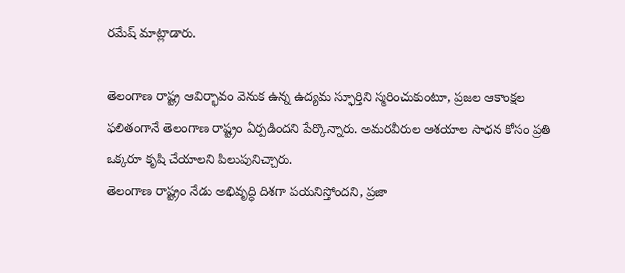రమేష్ మాట్లాడారు.

తెలంగాణ రాష్ట్ర ఆవిర్భావం వెనుక ఉన్న ఉద్యమ స్ఫూర్తిని స్మరించుకుంటూ, ప్రజల ఆకాంక్షల ఫలితంగానే తెలంగాణ రాష్ట్రం ఏర్పడిందని పేర్కొన్నారు. అమరవీరుల ఆశయాల సాధన కోసం ప్రతి ఒక్కరూ కృషి చేయాలని పిలుపునిచ్చారు.
తెలంగాణ రాష్ట్రం నేడు అభివృద్ధి దిశగా పయనిస్తోందని, ప్రజా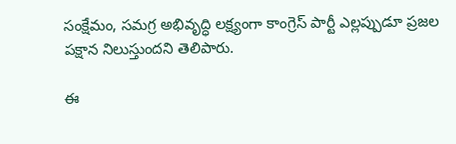సంక్షేమం, సమగ్ర అభివృద్ధి లక్ష్యంగా కాంగ్రెస్ పార్టీ ఎల్లప్పుడూ ప్రజల పక్షాన నిలుస్తుందని తెలిపారు.

ఈ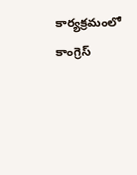కార్యక్రమంలో కాంగ్రెస్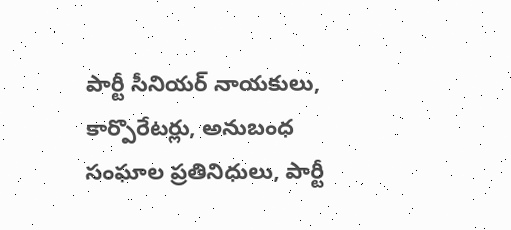పార్టీ సీనియర్ నాయకులు, కార్పొరేటర్లు, అనుబంధ సంఘాల ప్రతినిధులు, పార్టీ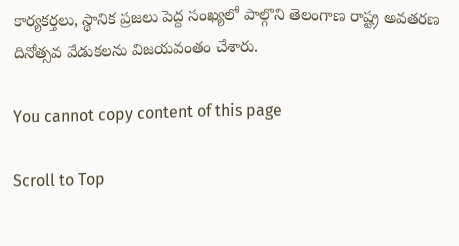కార్యకర్తలు, స్థానిక ప్రజలు పెద్ద సంఖ్యలో పాల్గొని తెలంగాణ రాష్ట్ర అవతరణ దినోత్సవ వేడుకలను విజయవంతం చేశారు.

You cannot copy content of this page

Scroll to Top